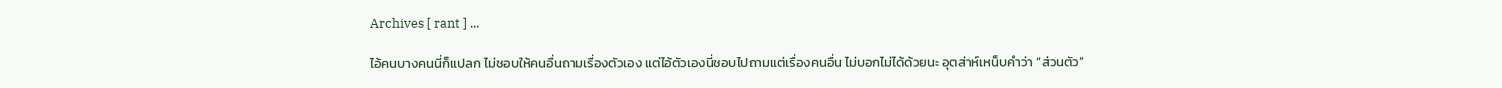Archives [ rant ] ...

ไอ้คนบางคนนี่ก็แปลก ไม่ชอบให้คนอื่นถามเรื่องตัวเอง แต่ไอ้ตัวเองนี่ชอบไปถามแต่เรื่องคนอื่น ไม่บอกไม่ได้ด้วยนะ อุตส่าห์เหน็บคำว่า “ส่วนตัว”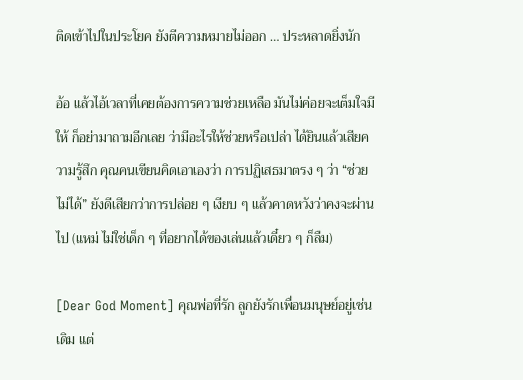ติดเข้าไปในประโยค ยังตีความหมายไม่ออก … ประหลาดยิ่งนัก

อ้อ แล้วไอ้เวลาที่เคยต้องการความช่วยเหลือ มันไม่ค่อยจะเต็มใจมีให้ ก็อย่ามาถามอีกเลย ว่ามีอะไรให้ช่วยหรือเปล่า ได้ยินแล้วเสียความรู้สึก คุณคนเขียนคิดเอาเองว่า การปฏิเสธมาตรง ๆ ว่า “ช่วยไม่ได้” ยังดีเสียกว่าการปล่อย ๆ เงียบ ๆ แล้วคาดหวังว่าคงจะผ่านไป (แหม่ ไม่ใช่เด็ก ๆ ที่อยากได้ของเล่นแล้วเดี๋ยว ๆ ก็ลืม)

[Dear God Moment] คุณพ่อที่รัก ลูกยังรักเพื่อนมนุษย์อยู่เช่นเดิม แต่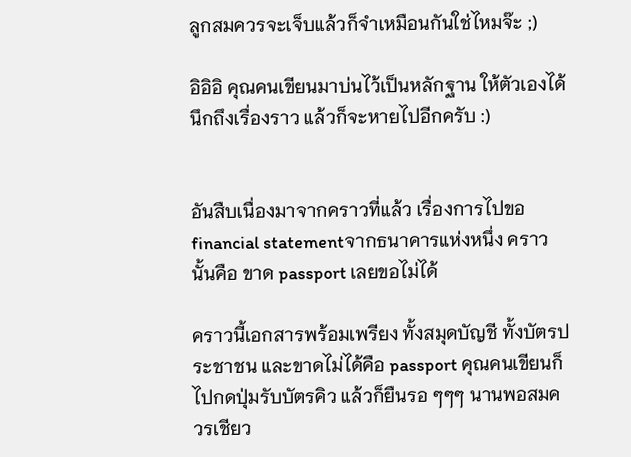ลูกสมควรจะเจ็บแล้วก็จำเหมือนกันใช่ไหมจ๊ะ ;)

อิอิอิ คุณคนเขียนมาบ่นไว้เป็นหลักฐาน ให้ตัวเองได้นึกถึงเรื่องราว แล้วก็จะหายไปอีกครับ :)


อันสืบเนื่องมาจากคราวที่แล้ว เรื่องการไปขอ financial statementจากธนาคารแห่งหนึ่ง คราวนั้นคือ ขาด passport เลยขอไม่ได้

คราวนี้เอกสารพร้อมเพรียง ทั้งสมุดบัญชี ทั้งบัตรประชาชน และขาดไม่ได้คือ passport คุณคนเขียนก็ไปกดปุ่มรับบัตรคิว แล้วก็ยืนรอ ๆๆๆ นานพอสมควรเชียว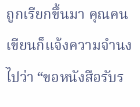ถูกเรียกขึ้นมา คุณคนเขียนก็แจ้งความจำนงไปว่า “ขอหนังสือรับร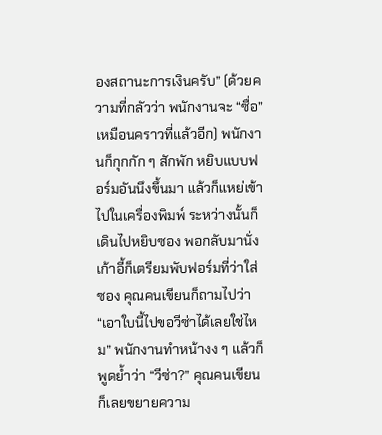องสถานะการเงินครับ” (ด้วยความที่กลัวว่า พนักงานจะ “ซื่อ” เหมือนคราวที่แล้วอีก) พนักงานก็กุกกัก ๆ สักพัก หยิบแบบฟอร์มอันนึงขึ้นมา แล้วก็แหย่เข้าไปในเครื่องพิมพ์ ระหว่างนั้นก็เดินไปหยิบซอง พอกลับมานั่งเก้าอี้ก็เตรียมพับฟอร์มที่ว่าใส่ซอง คุณคนเขียนก็ถามไปว่า “เอาใบนี้ไปขอวีซ่าได้เลยใช่ไหม” พนักงานทำหน้างง ๆ แล้วก็พูดย้ำว่า “วีซ่า?” คุณคนเขียนก็เลยขยายความ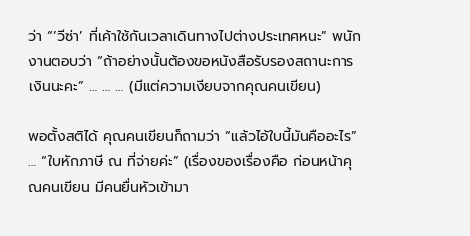ว่า “’วีซ่า’ ที่เค้าใช้กันเวลาเดินทางไปต่างประเทศหนะ” พนักงานตอบว่า “ถ้าอย่างนั้นต้องขอหนังสือรับรองสถานะการเงินนะคะ” … … … (มีแต่ความเงียบจากคุณคนเขียน)

พอตั้งสติได้ คุณคนเขียนก็ถามว่า “แล้วไอ้ใบนี้มันคืออะไร” … “ใบหักภาษี ณ ที่จ่ายค่ะ” (เรื่องของเรื่องคือ ก่อนหน้าคุณคนเขียน มีคนยื่นหัวเข้ามา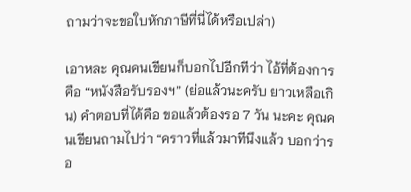ถามว่าจะขอใบหักภาษีที่นี่ได้หรือเปล่า)

เอาหละ คุณคนเขียนก็บอกไปอีกทีว่า ไอ้ที่ต้องการคือ “หนังสือรับรองฯ” (ย่อแล้วนะครับ ยาวเหลือเกิน) คำตอบที่ได้คือ ขอแล้วต้องรอ 7 วัน นะคะ คุณคนเขียนถามไปว่า “คราวที่แล้วมาทีนึงแล้ว บอกว่ารอ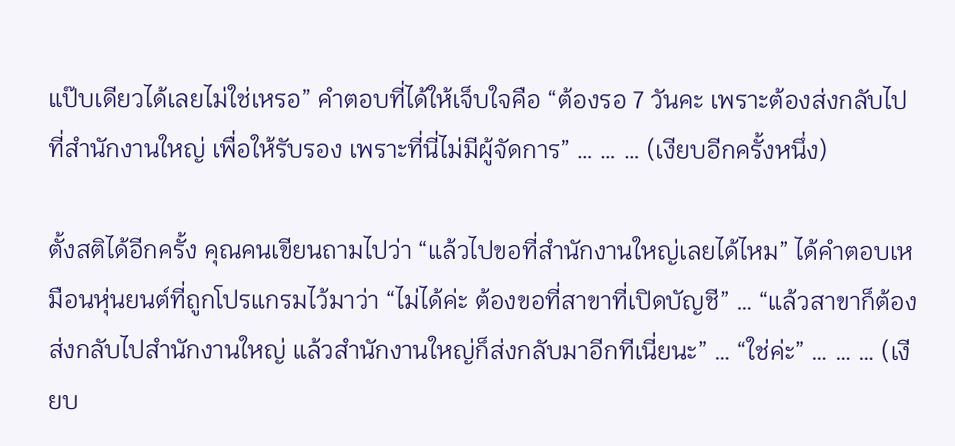แป๊บเดียวได้เลยไม่ใช่เหรอ” คำตอบที่ได้ให้เจ็บใจคือ “ต้องรอ 7 วันคะ เพราะต้องส่งกลับไปที่สำนักงานใหญ่ เพื่อให้รับรอง เพราะที่นี่ไม่มีผู้จัดการ” … … … (เงียบอีกครั้งหนึ่ง)

ตั้งสติได้อีกครั้ง คุณคนเขียนถามไปว่า “แล้วไปขอที่สำนักงานใหญ่เลยได้ไหม” ได้คำตอบเหมือนหุ่นยนต์ที่ถูกโปรแกรมไว้มาว่า “ไม่ได้ค่ะ ต้องขอที่สาขาที่เปิดบัญชี” … “แล้วสาขาก็ต้องส่งกลับไปสำนักงานใหญ่ แล้วสำนักงานใหญ่ก็ส่งกลับมาอีกทีเนี่ยนะ” … “ใช่ค่ะ” … … … (เงียบ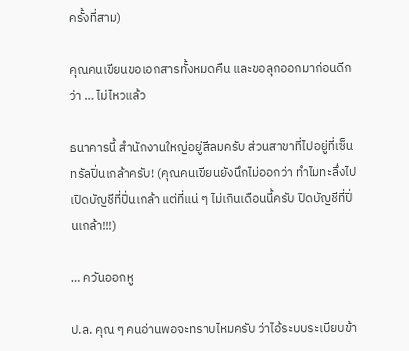ครั้งที่สาม)

คุณคนเขียนขอเอกสารทั้งหมดคืน และขอลุกออกมาก่อนดีกว่า … ไม่ไหวแล้ว

ธนาคารนี้ สำนักงานใหญ่อยู่สีลมครับ ส่วนสาขาที่ไปอยู่ที่เซ็นทรัลปิ่นเกล้าครับ! (คุณคนเขียนยังนึกไม่ออกว่า ทำไมทะลึ่งไปเปิดบัญชีที่ปิ่นเกล้า แต่ที่แน่ ๆ ไม่เกินเดือนนี้ครับ ปิดบัญชีที่ปิ่นเกล้า!!!)

… ควันออกหู

ป.ล. คุณ ๆ คนอ่านพอจะทราบไหมครับ ว่าไอ้ระบบระเบียบข้า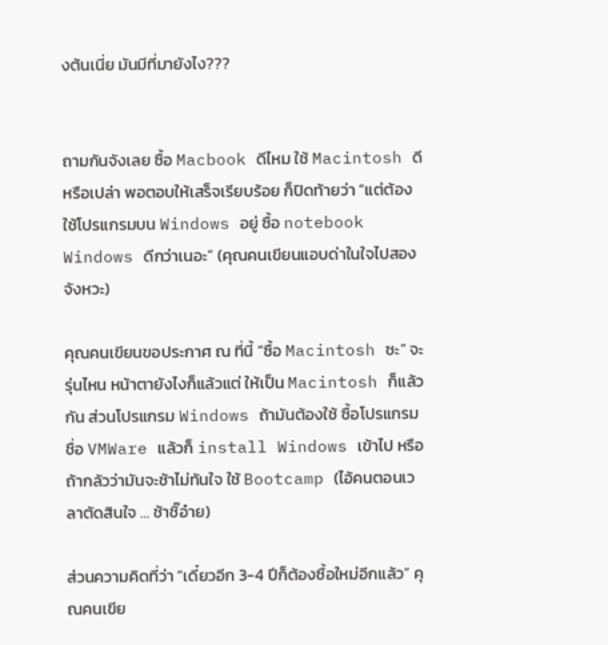งต้นเนี่ย มันมีที่มายังไง???


ถามกันจังเลย ซื้อ Macbook ดีไหม ใช้ Macintosh ดีหรือเปล่า พอตอบให้เสร็จเรียบร้อย ก็ปิดท้ายว่า “แต่ต้องใช้โปรแกรมบน Windows อยู่ ซื้อ notebook Windows ดีกว่าเนอะ” (คุณคนเขียนแอบด่าในใจไปสองจังหวะ)

คุณคนเขียนขอประกาศ ณ ที่นี้ “ซื้อ Macintosh ซะ” จะรุ่นไหน หน้าตายังไงก็แล้วแต่ ให้เป็น Macintosh ก็แล้วกัน ส่วนโปรแกรม Windows ถ้ามันต้องใช้ ซื้อโปรแกรมชื่อ VMWare แล้วก็ install Windows เข้าไป หรือถ้ากลัวว่ามันจะช้าไม่ทันใจ ใช้ Bootcamp (ไอ้คนตอนเวลาตัดสินใจ … ช้าชิ๊อ๋าย)

ส่วนความคิดที่ว่า “เดี๋ยวอีก 3-4 ปีก็ต้องซื้อใหม่อีกแล้ว” คุณคนเขีย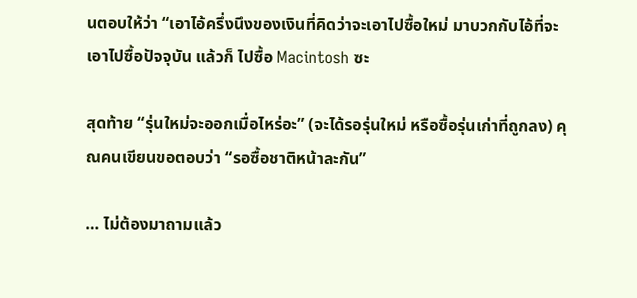นตอบให้ว่า “เอาไอ้ครึ่งนึงของเงินที่คิดว่าจะเอาไปซื้อใหม่ มาบวกกับไอ้ที่จะเอาไปซื้อปัจจุบัน แล้วก็ ไปซื้อ Macintosh ซะ

สุดท้าย “รุ่นใหม่จะออกเมื่อไหร่อะ” (จะได้รอรุ่นใหม่ หรือซื้อรุ่นเก่าที่ถูกลง) คุณคนเขียนขอตอบว่า “รอซื้อชาติหน้าละกัน”

… ไม่ต้องมาถามแล้ว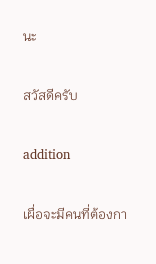นะ

สวัสดีครับ

addition

เผื่อจะมีคนที่ต้องกา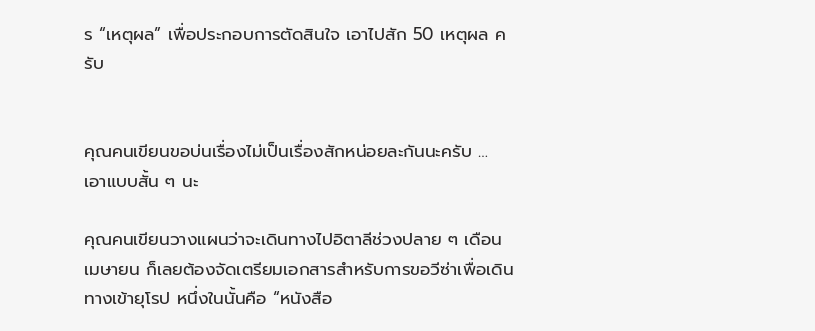ร “เหตุผล” เพื่อประกอบการตัดสินใจ เอาไปสัก 50 เหตุผล ครับ


คุณคนเขียนขอบ่นเรื่องไม่เป็นเรื่องสักหน่อยละกันนะครับ … เอาแบบสั้น ๆ นะ

คุณคนเขียนวางแผนว่าจะเดินทางไปอิตาลีช่วงปลาย ๆ เดือนเมษายน ก็เลยต้องจัดเตรียมเอกสารสำหรับการขอวีซ่าเพื่อเดินทางเข้ายุโรป หนึ่งในนั้นคือ “หนังสือ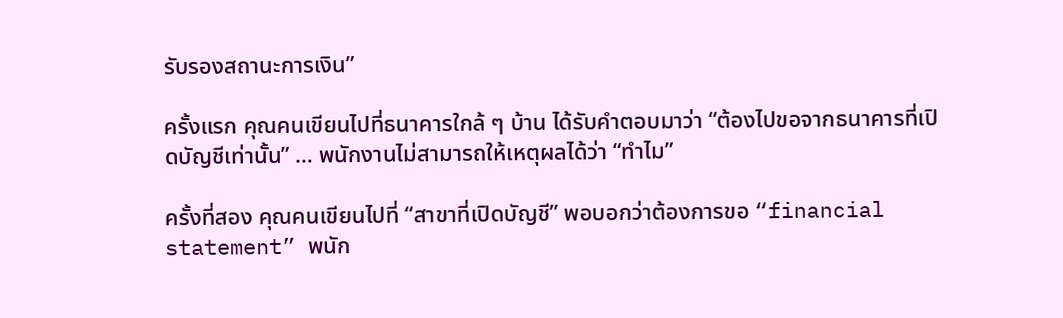รับรองสถานะการเงิน”

ครั้งแรก คุณคนเขียนไปที่ธนาคารใกล้ ๆ บ้าน ได้รับคำตอบมาว่า “ต้องไปขอจากธนาคารที่เปิดบัญชีเท่านั้น” … พนักงานไม่สามารถให้เหตุผลได้ว่า “ทำไม”

ครั้งที่สอง คุณคนเขียนไปที่ “สาขาที่เปิดบัญชี” พอบอกว่าต้องการขอ “financial statement” พนัก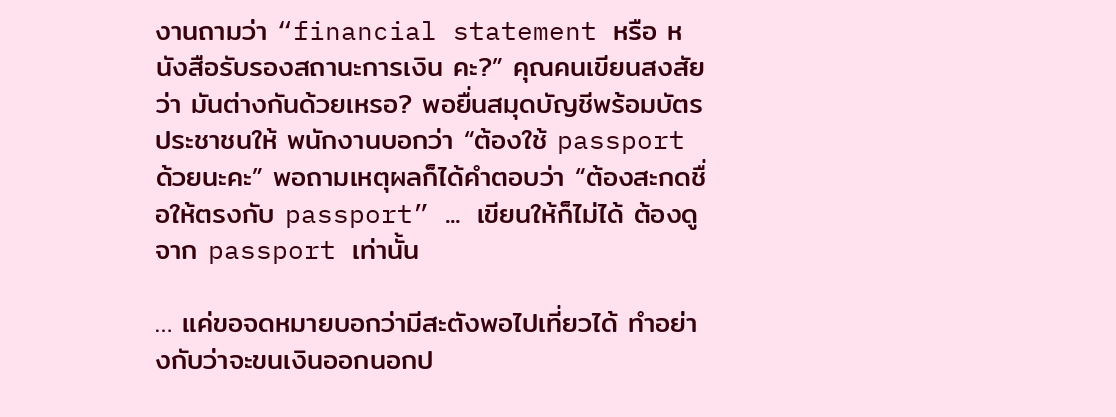งานถามว่า “financial statement หรือ หนังสือรับรองสถานะการเงิน คะ?” คุณคนเขียนสงสัยว่า มันต่างกันด้วยเหรอ? พอยื่นสมุดบัญชีพร้อมบัตรประชาชนให้ พนักงานบอกว่า “ต้องใช้ passport ด้วยนะคะ” พอถามเหตุผลก็ได้คำตอบว่า “ต้องสะกดชื่อให้ตรงกับ passport” … เขียนให้ก็ไม่ได้ ต้องดูจาก passport เท่านั้น

… แค่ขอจดหมายบอกว่ามีสะตังพอไปเที่ยวได้ ทำอย่างกับว่าจะขนเงินออกนอกป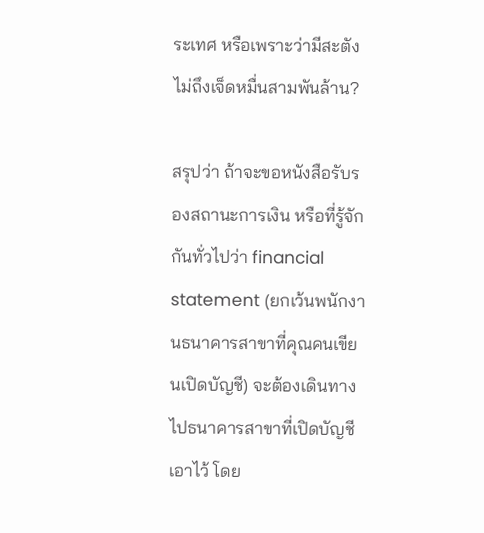ระเทศ หรือเพราะว่ามีสะตังไม่ถึงเจ็ดหมื่นสามพันล้าน?

สรุปว่า ถ้าจะขอหนังสือรับรองสถานะการเงิน หรือที่รู้จักกันทั่วไปว่า financial statement (ยกเว้นพนักงานธนาคารสาขาที่คุณคนเขียนเปิดบัญชี) จะต้องเดินทางไปธนาคารสาขาที่เปิดบัญชีเอาไว้ โดย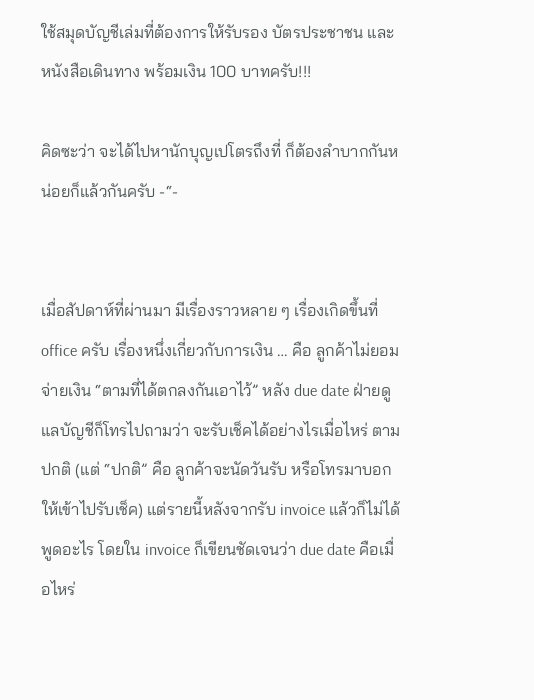ใช้สมุดบัญชีเล่มที่ต้องการให้รับรอง บัตรประชาชน และหนังสือเดินทาง พร้อมเงิน 100 บาทครับ!!!

คิดซะว่า จะได้ไปหานักบุญเปโตรถึงที่ ก็ต้องลำบากกันหน่อยก็แล้วกันครับ -“-


เมื่อสัปดาห์ที่ผ่านมา มีเรื่องราวหลาย ๆ เรื่องเกิดขึ้นที่ office ครับ เรื่องหนึ่งเกี่ยวกับการเงิน … คือ ลูกค้าไม่ยอมจ่ายเงิน “ตามที่ได้ตกลงกันเอาไว้” หลัง due date ฝ่ายดูแลบัญชีก็โทรไปถามว่า จะรับเช็คได้อย่างไรเมื่อไหร่ ตามปกติ (แต่ “ปกติ” คือ ลูกค้าจะนัดวันรับ หรือโทรมาบอกให้เข้าไปรับเช็ค) แต่รายนี้หลังจากรับ invoice แล้วก็ไม่ได้พูดอะไร โดยใน invoice ก็เขียนชัดเจนว่า due date คือเมื่อไหร่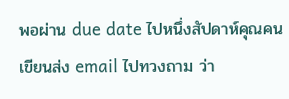พอผ่าน due date ไปหนึ่งสัปดาห์คุณคนเขียนส่ง email ไปทวงถาม ว่า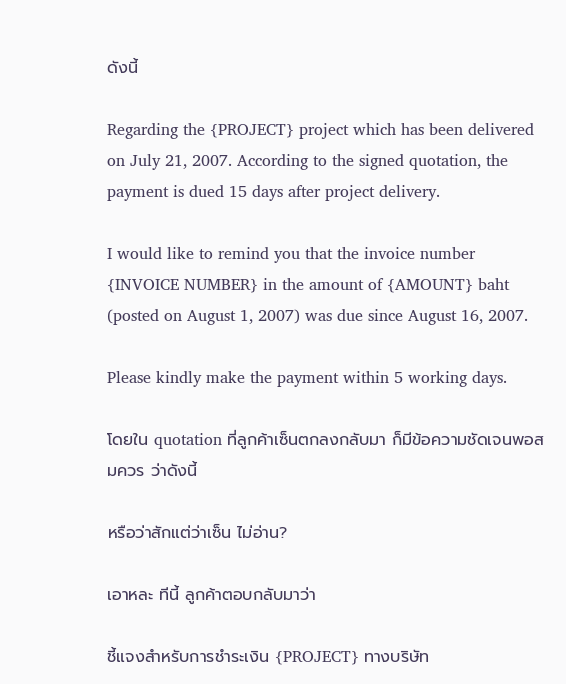ดังนี้

Regarding the {PROJECT} project which has been delivered on July 21, 2007. According to the signed quotation, the payment is dued 15 days after project delivery.

I would like to remind you that the invoice number {INVOICE NUMBER} in the amount of {AMOUNT} baht (posted on August 1, 2007) was due since August 16, 2007.

Please kindly make the payment within 5 working days.

โดยใน quotation ที่ลูกค้าเซ็นตกลงกลับมา ก็มีข้อความชัดเจนพอสมควร ว่าดังนี้

หรือว่าสักแต่ว่าเซ็น ไม่อ่าน?

เอาหละ ทีนี้ ลูกค้าตอบกลับมาว่า

ชี้แจงสำหรับการชำระเงิน {PROJECT} ทางบริษัท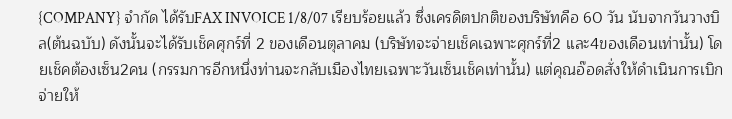{COMPANY} จำกัด ได้รับFAX INVOICE 1/8/07 เรียบร้อยแล้ว ซึ่งเครดิตปกติของบริษัทคือ 60 วัน นับจากวันวางบิล(ต้นฉบับ) ดังนั้นจะได้รับเช็คศุกร์ที่ 2 ของเดือนตุลาคม (บริษัทจะจ่ายเช็คเฉพาะศุกร์ที่2 และ4ของเดือนเท่านั้น) โดยเช็คต้องเซ็น2คน (กรรมการอีกหนึ่งท่านจะกลับเมืองไทยเฉพาะวันเซ็นเช็คเท่านั้น) แต่คุณอ๊อดสั่งให้ดำเนินการเบิกจ่ายให้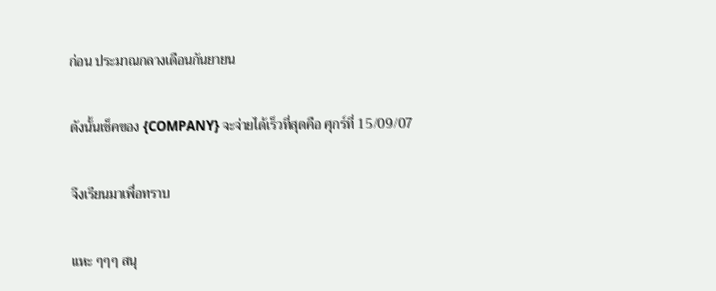ก่อน ประมาณกลางเดือนกันยายน

ดังนั้นเช็คของ {COMPANY} จะจ่ายได้เร็วที่สุดคือ ศุกร์ที่ 15/09/07

จึงเรียนมาเพื่อทราบ

แหะ ๆๆๆ สนุ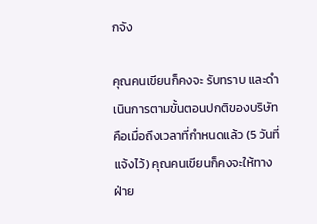กจัง

คุณคนเขียนก็คงจะ รับทราบ และดำเนินการตามขั้นตอนปกติของบริษัท คือเมื่อถึงเวลาที่กำหนดแล้ว (5 วันที่แจ้งไว้) คุณคนเขียนก็คงจะให้ทางฝ่าย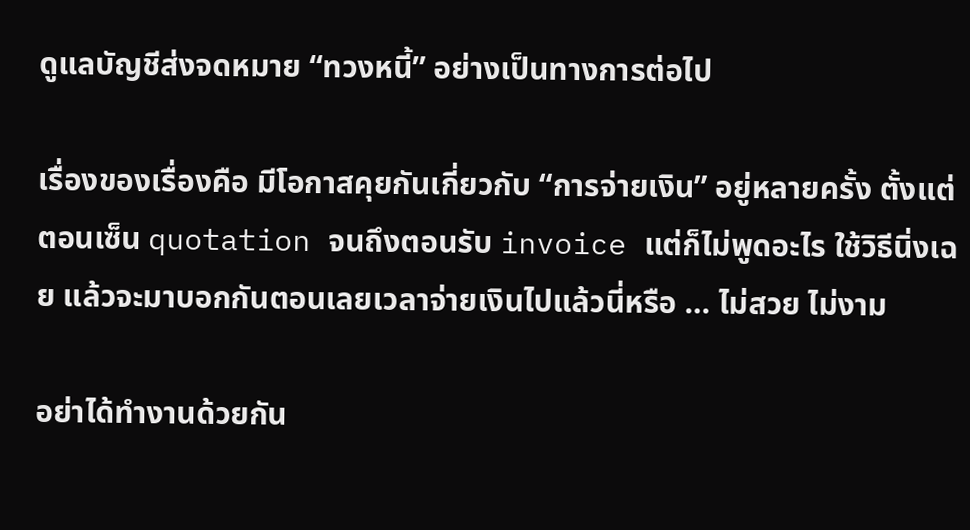ดูแลบัญชีส่งจดหมาย “ทวงหนี้” อย่างเป็นทางการต่อไป

เรื่องของเรื่องคือ มีโอกาสคุยกันเกี่ยวกับ “การจ่ายเงิน” อยู่หลายครั้ง ตั้งแต่ตอนเซ็น quotation จนถึงตอนรับ invoice แต่ก็ไม่พูดอะไร ใช้วิธีนิ่งเฉย แล้วจะมาบอกกันตอนเลยเวลาจ่ายเงินไปแล้วนี่หรือ … ไม่สวย ไม่งาม

อย่าได้ทำงานด้วยกัน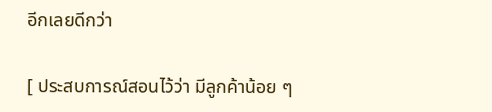อีกเลยดีกว่า

[ ประสบการณ์สอนไว้ว่า มีลูกค้าน้อย ๆ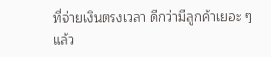ที่จ่ายเงินตรงเวลา ดีกว่ามีลูกค้าเยอะ ๆ แล้ว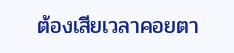ต้องเสียเวลาคอยตา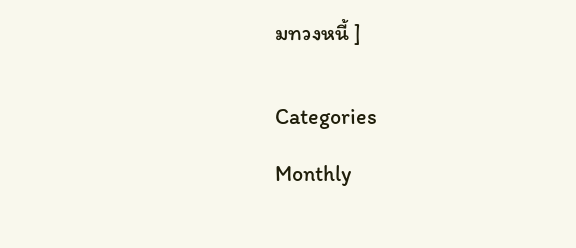มทวงหนี้ ]


Categories

Monthly